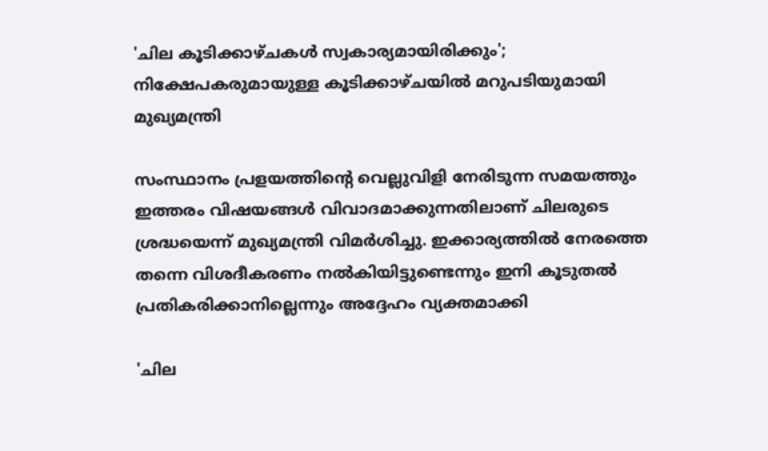'ചില കൂടിക്കാഴ്ചകൾ സ്വകാര്യമായിരിക്കും'; നിക്ഷേപകരുമായുള്ള കൂടിക്കാഴ്ചയിൽ മറുപടിയുമായി മുഖ്യമന്ത്രി

സംസ്ഥാനം പ്രളയത്തിന്റെ വെല്ലുവിളി നേരിടുന്ന സമയത്തും ഇത്തരം വിഷയങ്ങൾ വിവാദമാക്കുന്നതിലാണ് ചിലരുടെ ശ്രദ്ധയെന്ന് മുഖ്യമന്ത്രി വിമർശിച്ചു. ഇക്കാര്യത്തിൽ നേരത്തെ തന്നെ വിശദീകരണം നൽകിയിട്ടുണ്ടെന്നും ഇനി കൂടുതൽ പ്രതികരിക്കാനില്ലെന്നും അദ്ദേഹം വ്യക്തമാക്കി

'ചില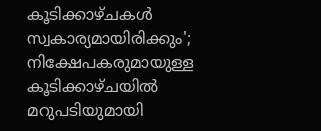കൂടിക്കാഴ്ചകൾ സ്വകാര്യമായിരിക്കും'; നിക്ഷേപകരുമായുള്ള കൂടിക്കാഴ്ചയിൽ മറുപടിയുമായി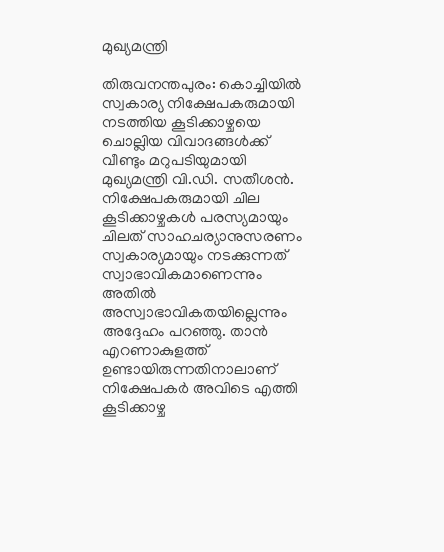മുഖ്യമന്ത്രി

തിരുവനന്തപുരം: കൊച്ചിയിൽ സ്വകാര്യ നിക്ഷേപകരുമായി നടത്തിയ കൂടിക്കാഴ്ചയെ ചൊല്ലിയ വിവാദങ്ങൾക്ക് വീണ്ടും മറുപടിയുമായി മുഖ്യമന്ത്രി വി.ഡി. സതീശൻ. നിക്ഷേപകരുമായി ചില കൂടിക്കാഴ്ചകൾ പരസ്യമായും ചിലത് സാഹചര്യാനുസരണം സ്വകാര്യമായും നടക്കുന്നത് സ്വാഭാവികമാണെന്നും അതിൽ അസ്വാഭാവികതയില്ലെന്നും അദ്ദേഹം പറഞ്ഞു. താൻ എറണാകുളത്ത് ഉണ്ടായിരുന്നതിനാലാണ് നിക്ഷേപകർ അവിടെ എത്തി കൂടിക്കാഴ്ച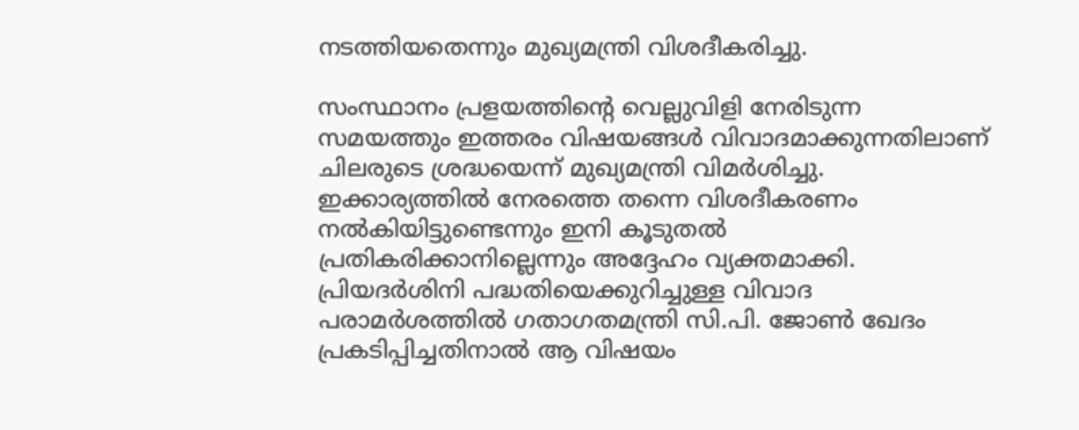നടത്തിയതെന്നും മുഖ്യമന്ത്രി വിശദീകരിച്ചു.

സംസ്ഥാനം പ്രളയത്തിന്റെ വെല്ലുവിളി നേരിടുന്ന സമയത്തും ഇത്തരം വിഷയങ്ങൾ വിവാദമാക്കുന്നതിലാണ് ചിലരുടെ ശ്രദ്ധയെന്ന് മുഖ്യമന്ത്രി വിമർശിച്ചു. ഇക്കാര്യത്തിൽ നേരത്തെ തന്നെ വിശദീകരണം നൽകിയിട്ടുണ്ടെന്നും ഇനി കൂടുതൽ പ്രതികരിക്കാനില്ലെന്നും അദ്ദേഹം വ്യക്തമാക്കി. പ്രിയദർശിനി പദ്ധതിയെക്കുറിച്ചുള്ള വിവാദ പരാമർശത്തിൽ ഗതാഗതമന്ത്രി സി.പി. ജോൺ ഖേദം പ്രകടിപ്പിച്ചതിനാൽ ആ വിഷയം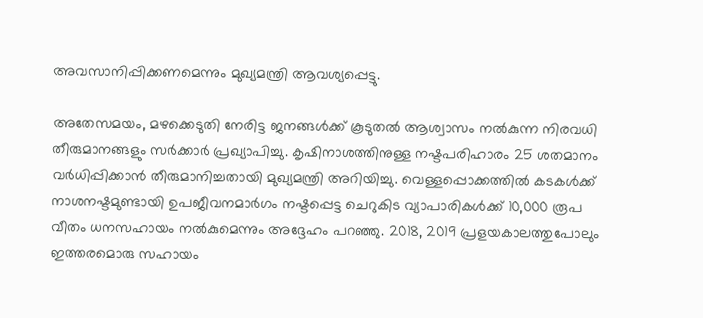അവസാനിപ്പിക്കണമെന്നും മുഖ്യമന്ത്രി ആവശ്യപ്പെട്ടു.

അതേസമയം, മഴക്കെടുതി നേരിട്ട ജനങ്ങൾക്ക് കൂടുതൽ ആശ്വാസം നൽകുന്ന നിരവധി തീരുമാനങ്ങളും സർക്കാർ പ്രഖ്യാപിച്ചു. കൃഷിനാശത്തിനുള്ള നഷ്ടപരിഹാരം 25 ശതമാനം വർധിപ്പിക്കാൻ തീരുമാനിച്ചതായി മുഖ്യമന്ത്രി അറിയിച്ചു. വെള്ളപ്പൊക്കത്തിൽ കടകൾക്ക് നാശനഷ്ടമുണ്ടായി ഉപജീവനമാർഗം നഷ്ടപ്പെട്ട ചെറുകിട വ്യാപാരികൾക്ക് 10,000 രൂപ വീതം ധനസഹായം നൽകുമെന്നും അദ്ദേഹം പറഞ്ഞു. 2018, 2019 പ്രളയകാലത്തുപോലും ഇത്തരമൊരു സഹായം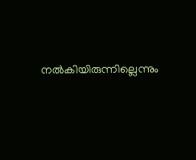നൽകിയിരുന്നില്ലെന്നും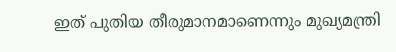ഇത് പുതിയ തീരുമാനമാണെന്നും മുഖ്യമന്ത്രി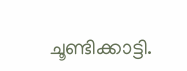ചൂണ്ടിക്കാട്ടി.